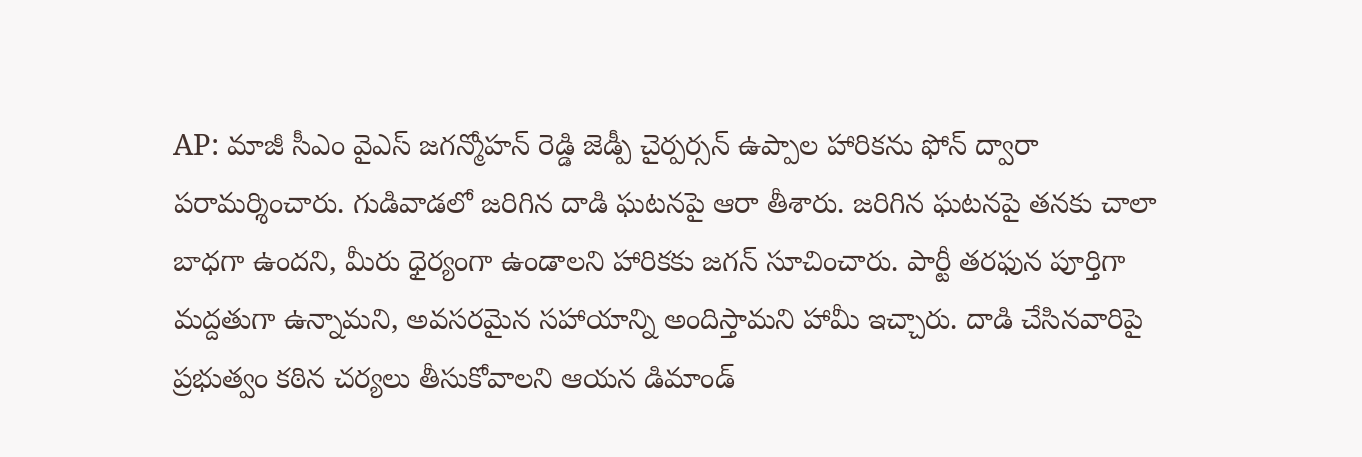AP: మాజీ సీఎం వైఎస్ జగన్మోహన్ రెడ్డి జెడ్పీ చైర్పర్సన్ ఉప్పాల హారికను ఫోన్ ద్వారా పరామర్శించారు. గుడివాడలో జరిగిన దాడి ఘటనపై ఆరా తీశారు. జరిగిన ఘటనపై తనకు చాలా బాధగా ఉందని, మీరు ధైర్యంగా ఉండాలని హారికకు జగన్ సూచించారు. పార్టీ తరఫున పూర్తిగా మద్దతుగా ఉన్నామని, అవసరమైన సహాయాన్ని అందిస్తామని హామీ ఇచ్చారు. దాడి చేసినవారిపై ప్రభుత్వం కఠిన చర్యలు తీసుకోవాలని ఆయన డిమాండ్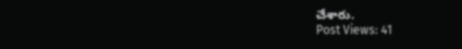చేశారు.
Post Views: 41